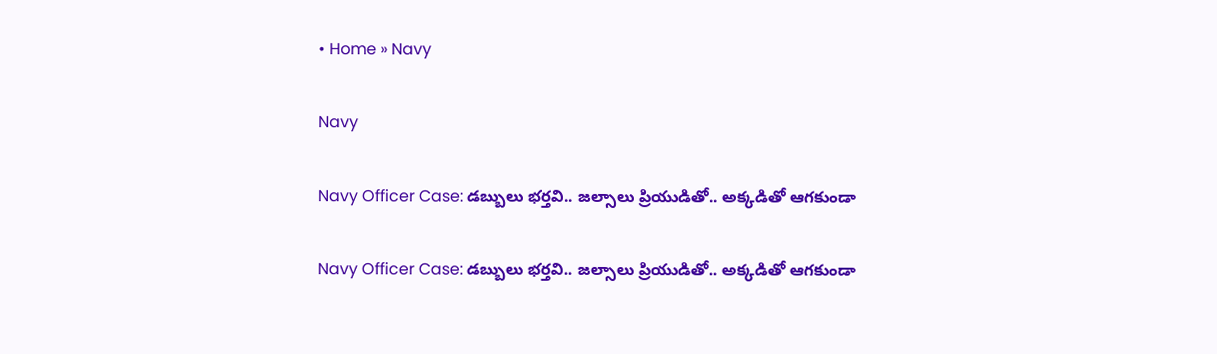• Home » Navy

Navy

Navy Officer Case: డబ్బులు భర్తవి.. జల్సాలు ప్రియుడితో.. అక్కడితో ఆగకుండా

Navy Officer Case: డబ్బులు భర్తవి.. జల్సాలు ప్రియుడితో.. అక్కడితో ఆగకుండా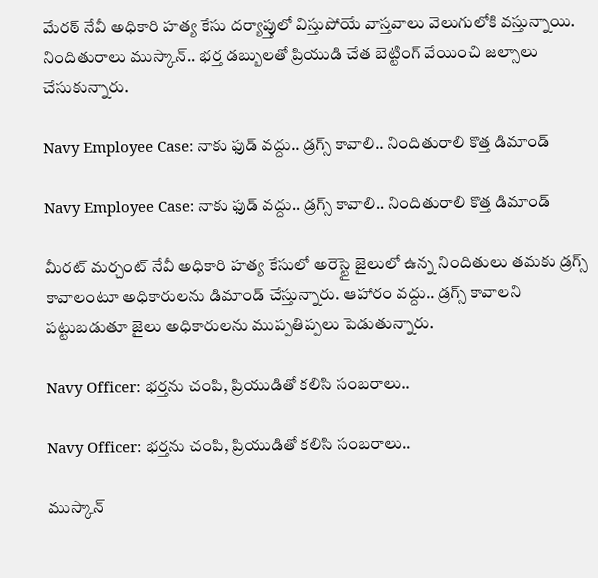మేరఠ్ నేవీ అధికారి హత్య కేసు దర్యాప్తులో విస్తుపోయే వాస్తవాలు వెలుగులోకి వస్తున్నాయి. నిందితురాలు ముస్కాన్.. భర్త డబ్బులతో ప్రియుడి చేత బెట్టింగ్ వేయించి జల్సాలు చేసుకున్నారు.

Navy Employee Case: నాకు ఫుడ్ వద్దు.. డ్రగ్స్ కావాలి.. నిందితురాలి కొత్త డిమాండ్

Navy Employee Case: నాకు ఫుడ్ వద్దు.. డ్రగ్స్ కావాలి.. నిందితురాలి కొత్త డిమాండ్

మీరట్ మర్చంట్ నేవీ అధికారి హత్య కేసులో అరెస్టై జైలులో ఉన్న నిందితులు తమకు డ్రగ్స్ కావాలంటూ అధికారులను డిమాండ్ చేస్తున్నారు. ఆహారం వద్దు.. డ్రగ్స్ కావాలని పట్టుబడుతూ జైలు అధికారులను ముప్పతిప్పలు పెడుతున్నారు.

Navy Officer: భర్తను చంపి, ప్రియుడితో కలిసి సంబరాలు..

Navy Officer: భర్తను చంపి, ప్రియుడితో కలిసి సంబరాలు..

ముస్కాన్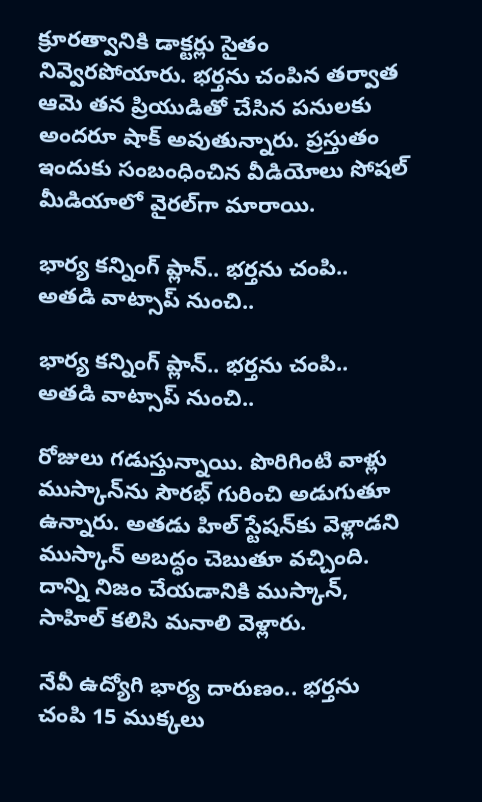క్రూరత్వానికి డాక్టర్లు సైతం నివ్వెరపోయారు. భర్తను చంపిన తర్వాత ఆమె తన ప్రియుడితో చేసిన పనులకు అందరూ షాక్ అవుతున్నారు. ప్రస్తుతం ఇందుకు సంబంధించిన వీడియోలు సోషల్ మీడియాలో వైరల్‌గా మారాయి.

భార్య కన్నింగ్ ప్లాన్.. భర్తను చంపి.. అతడి వాట్సాప్ నుంచి..

భార్య కన్నింగ్ ప్లాన్.. భర్తను చంపి.. అతడి వాట్సాప్ నుంచి..

రోజులు గడుస్తున్నాయి. పొరిగింటి వాళ్లు ముస్కాన్‌ను సౌరభ్ గురించి అడుగుతూ ఉన్నారు. అతడు హిల్ స్టేషన్‌కు వెళ్లాడని ముస్కాన్ అబద్ధం చెబుతూ వచ్చింది. దాన్ని నిజం చేయడానికి ముస్కాన్, సాహిల్ కలిసి మనాలి వెళ్లారు.

నేవీ ఉద్యోగి భార్య దారుణం.. భర్తను చంపి 15 ముక్కలు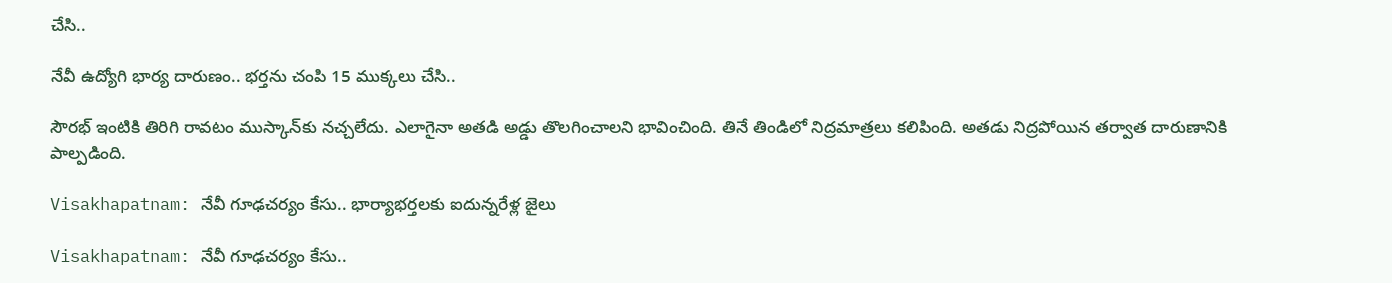చేసి..

నేవీ ఉద్యోగి భార్య దారుణం.. భర్తను చంపి 15 ముక్కలు చేసి..

సౌరభ్ ఇంటికి తిరిగి రావటం ముస్కాన్‌కు నచ్చలేదు. ఎలాగైనా అతడి అడ్డు తొలగించాలని భావించింది. తినే తిండిలో నిద్రమాత్రలు కలిపింది. అతడు నిద్రపోయిన తర్వాత దారుణానికి పాల్పడింది.

Visakhapatnam: నేవీ గూఢచర్యం కేసు.. భార్యాభర్తలకు ఐదున్నరేళ్ల జైలు

Visakhapatnam: నేవీ గూఢచర్యం కేసు..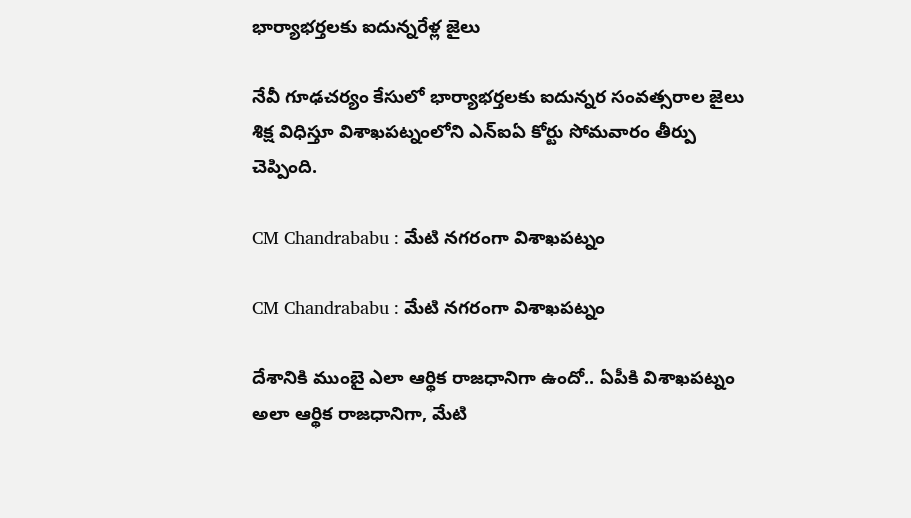భార్యాభర్తలకు ఐదున్నరేళ్ల జైలు

నేవీ గూఢచర్యం కేసులో భార్యాభర్తలకు ఐదున్నర సంవత్సరాల జైలు శిక్ష విధిస్తూ విశాఖపట్నంలోని ఎన్‌ఐఏ కోర్టు సోమవారం తీర్పు చెప్పింది.

CM Chandrababu : మేటి నగరంగా విశాఖపట్నం

CM Chandrababu : మేటి నగరంగా విశాఖపట్నం

దేశానికి ముంబై ఎలా ఆర్థిక రాజధానిగా ఉందో.. ఏపీకి విశాఖపట్నం అలా ఆర్థిక రాజధానిగా, మేటి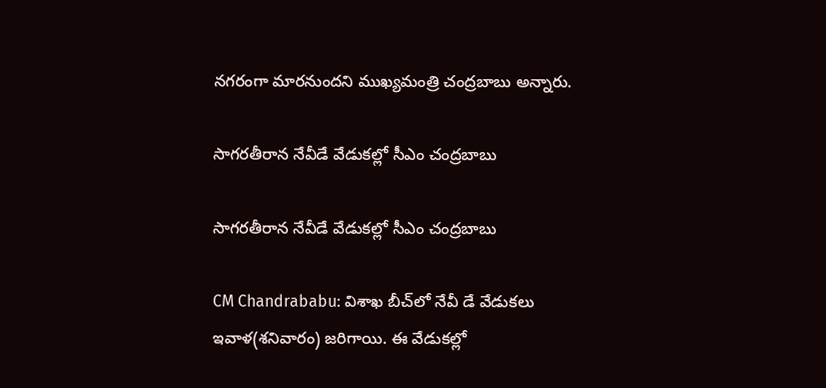నగరంగా మారనుందని ముఖ్యమంత్రి చంద్రబాబు అన్నారు.

సాగరతీరాన నేవీడే వేడుకల్లో సీఎం చంద్రబాబు

సాగరతీరాన నేవీడే వేడుకల్లో సీఎం చంద్రబాబు

CM Chandrababu: విశాఖ బీచ్‌లో నేవీ డే వేడుకలు ఇవాళ(శనివారం) జరిగాయి. ఈ వేడుకల్లో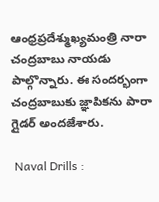ఆంధ్రప్రదేశ్ముఖ్యమంత్రి నారా చంద్రబాబు నాయడు పాల్గొన్నారు. ఈ సందర్భంగా చంద్రబాబుకు జ్ఞాపికను పారా గ్లైడర్ అందజేశారు.

 Naval Drills :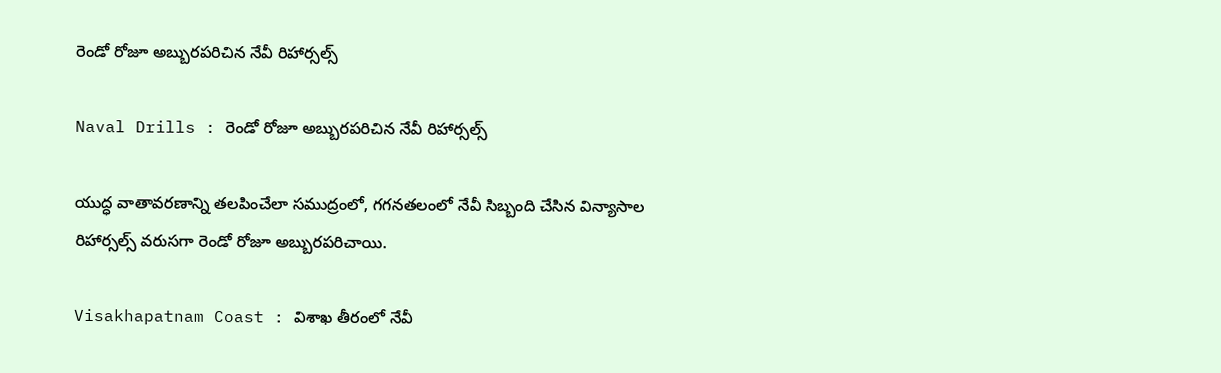రెండో రోజూ అబ్బురపరిచిన నేవీ రిహార్సల్స్‌

Naval Drills : రెండో రోజూ అబ్బురపరిచిన నేవీ రిహార్సల్స్‌

యుద్ధ వాతావరణాన్ని తలపించేలా సముద్రంలో, గగనతలంలో నేవీ సిబ్బంది చేసిన విన్యాసాల రిహార్సల్స్‌ వరుసగా రెండో రోజూ అబ్బురపరిచాయి.

Visakhapatnam Coast : విశాఖ తీరంలో నేవీ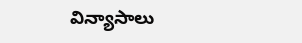విన్యాసాలు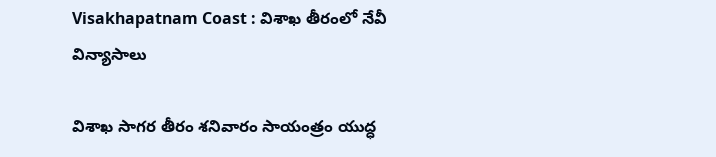Visakhapatnam Coast : విశాఖ తీరంలో నేవీ విన్యాసాలు

విశాఖ సాగర తీరం శనివారం సాయంత్రం యుద్ధ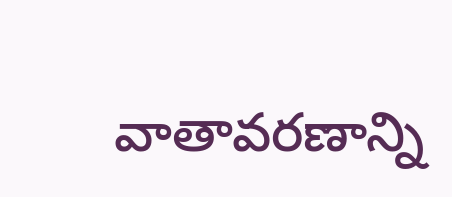వాతావరణాన్ని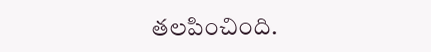తలపించింది.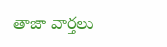తాజా వార్తలు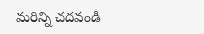మరిన్ని చదవండి